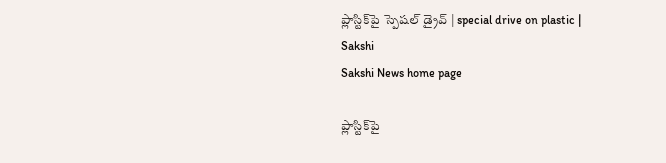ప్లాస్టిక్‌పై స్పెషల్ డ్రైవ్ | special drive on plastic | Sakshi
Sakshi News home page

ప్లాస్టిక్‌పై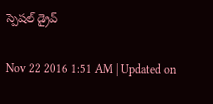స్పెషల్ డ్రైవ్

Nov 22 2016 1:51 AM | Updated on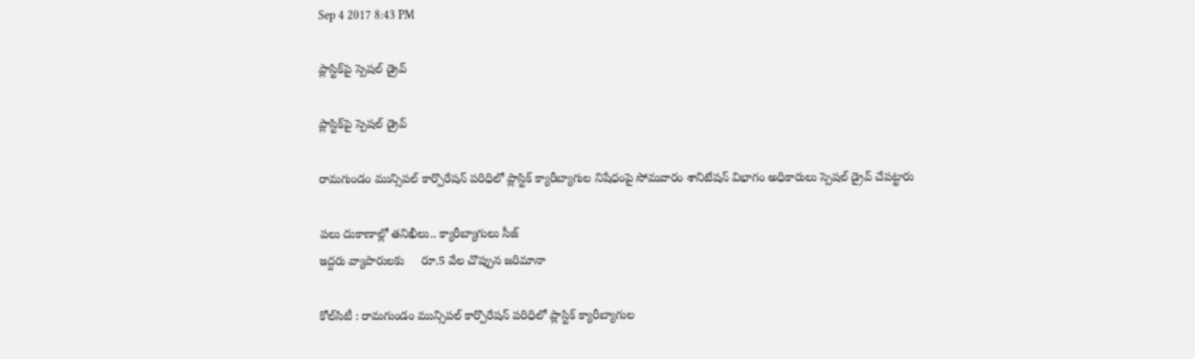Sep 4 2017 8:43 PM

ప్లాస్టిక్‌పై స్పెషల్ డ్రైవ్

ప్లాస్టిక్‌పై స్పెషల్ డ్రైవ్

రామగుండం మున్సిపల్ కార్పొరేషన్ పరిధిలో ప్లాస్టిక్ క్యారీబ్యాగుల నిషేధంపై సోమవారం శానిటేషన్ విభాగం అధికారులు స్పెషల్ డ్రైవ్ చేపట్టారు

పలు దుకాణాల్లో తనిఖీలు.. క్యారీబ్యాగులు సీజ్
ఇద్దరు వ్యాపారులకు     రూ.5 వేల చొప్పున జరిమానా

కోల్‌సిటీ : రామగుండం మున్సిపల్ కార్పొరేషన్ పరిధిలో ప్లాస్టిక్ క్యారీబ్యాగుల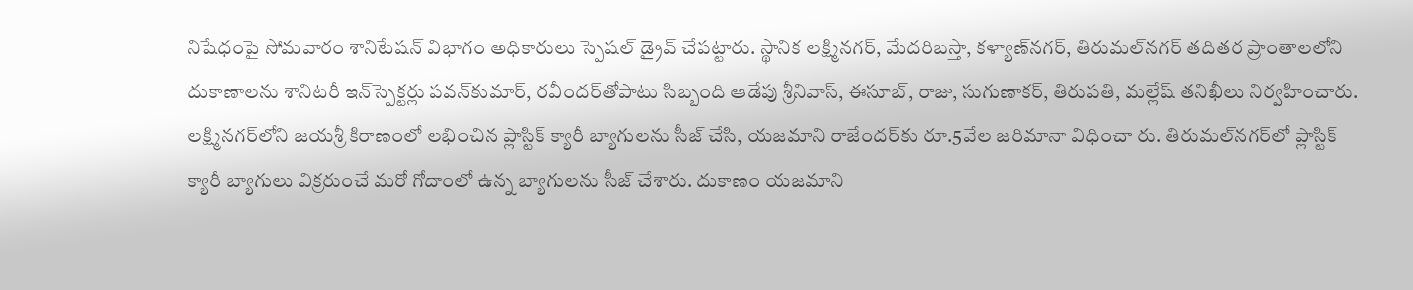నిషేధంపై సోమవారం శానిటేషన్ విభాగం అధికారులు స్పెషల్ డ్రైవ్ చేపట్టారు. స్థానిక లక్ష్మినగర్, మేదరిబస్తా, కళ్యాణ్‌నగర్, తిరుమల్‌నగర్ తదితర ప్రాంతాలలోని దుకాణాలను శానిటరీ ఇన్‌స్పెక్టర్లు పవన్‌కుమార్, రవీందర్‌తోపాటు సిబ్బంది ఆడేపు శ్రీనివాస్, ఈసూబ్, రాజు, సుగుణాకర్, తిరుపతి, మల్లేష్ తనిఖీలు నిర్వహించారు. లక్ష్మినగర్‌లోని జయశ్రీ కిరాణంలో లభించిన ప్లాస్టిక్ క్యారీ బ్యాగులను సీజ్ చేసి, యజమాని రాజేందర్‌కు రూ.5వేల జరిమానా విధించా రు. తిరుమల్‌నగర్‌లో ప్లాస్టిక్ క్యారీ బ్యాగులు విక్రరుంచే మరో గోదాంలో ఉన్న బ్యాగులను సీజ్ చేశారు. దుకాణం యజమాని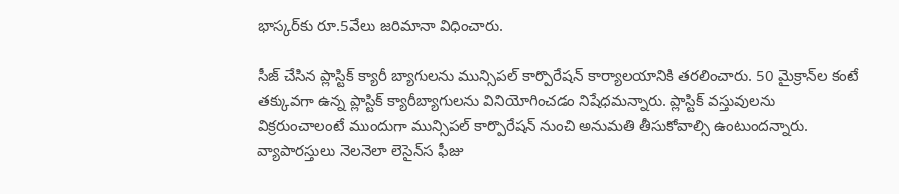భాస్కర్‌కు రూ.5వేలు జరిమానా విధించారు.

సీజ్ చేసిన ప్లాస్టిక్ క్యారీ బ్యాగులను మున్సిపల్ కార్పొరేషన్ కార్యాలయానికి తరలించారు. 50 మైక్రాన్‌ల కంటే తక్కువగా ఉన్న ప్లాస్టిక్ క్యారీబ్యాగులను వినియోగించడం నిషేధమన్నారు. ప్లాస్టిక్ వస్తువులను విక్రరుంచాలంటే ముందుగా మున్సిపల్ కార్పొరేషన్ నుంచి అనుమతి తీసుకోవాల్సి ఉంటుందన్నారు. వ్యాపారస్తులు నెలనెలా లెసైన్‌‌స ఫీజు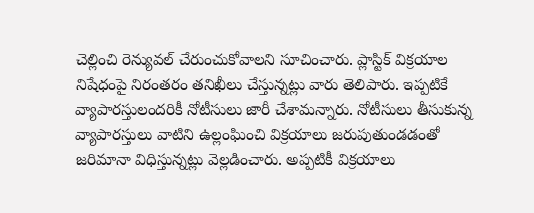చెల్లించి రెన్యువల్ చేరుంచుకోవాలని సూచించారు. ప్లాస్టిక్ విక్రయాల నిషేధంపై నిరంతరం తనిఖీలు చేస్తున్నట్లు వారు తెలిపారు. ఇప్పటికే వ్యాపారస్తులందరికీ నోటీసులు జారీ చేశామన్నారు. నోటీసులు తీసుకున్న వ్యాపారస్తులు వాటిని ఉల్లంఘించి విక్రయాలు జరుపుతుండడంతో జరిమానా విధిస్తున్నట్లు వెల్లడించారు. అప్పటికీ విక్రయాలు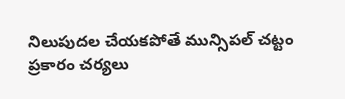నిలుపుదల చేయకపోతే మున్సిపల్ చట్టం ప్రకారం చర్యలు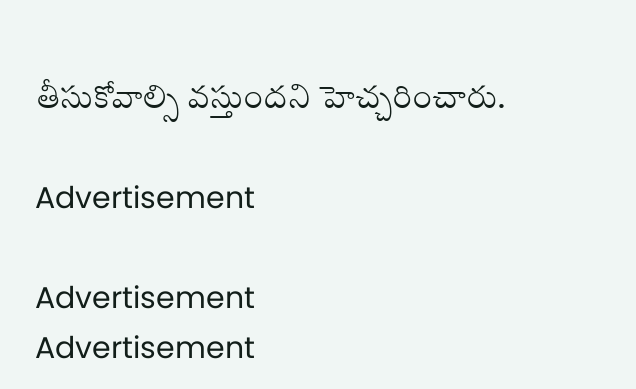తీసుకోవాల్సి వస్తుందని హెచ్చరించారు.

Advertisement

Advertisement
Advertisement